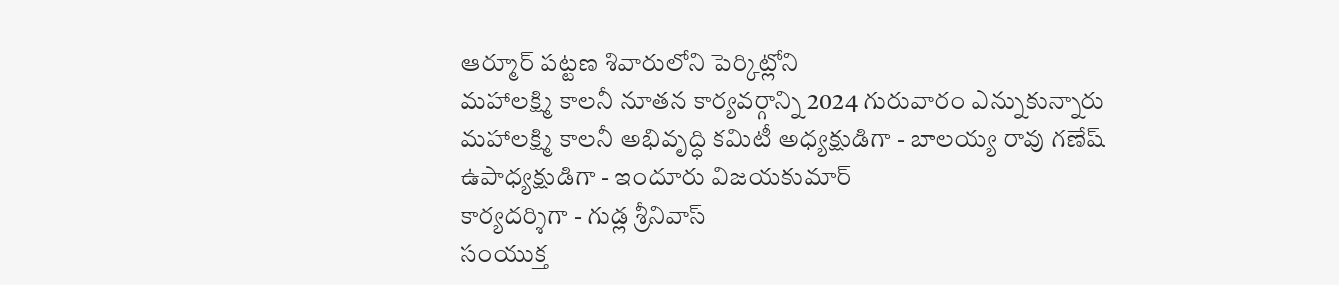ఆర్మూర్ పట్టణ శివారులోని పెర్కిట్లోని
మహాలక్ష్మి కాలనీ నూతన కార్యవర్గాన్ని 2024 గురువారం ఎన్నుకున్నారు
మహాలక్ష్మి కాలనీ అభివృద్ధి కమిటీ అధ్యక్షుడిగా - బాలయ్య రావు గణేష్
ఉపాధ్యక్షుడిగా - ఇందూరు విజయకుమార్
కార్యదర్శిగా - గుడ్ల శ్రీనివాస్
సంయుక్త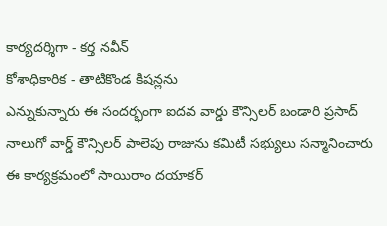కార్యదర్శిగా - కర్త నవీన్
కోశాధికారిక - తాటికొండ కిషన్లను
ఎన్నుకున్నారు ఈ సందర్భంగా ఐదవ వార్డు కౌన్సిలర్ బండారి ప్రసాద్ నాలుగో వార్డ్ కౌన్సిలర్ పాలెపు రాజును కమిటీ సభ్యులు సన్మానించారు ఈ కార్యక్రమంలో సాయిరాం దయాకర్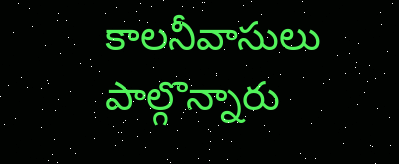కాలనీవాసులు పాల్గొన్నారు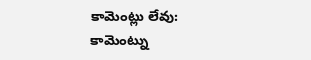కామెంట్లు లేవు:
కామెంట్ను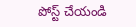పోస్ట్ చేయండి